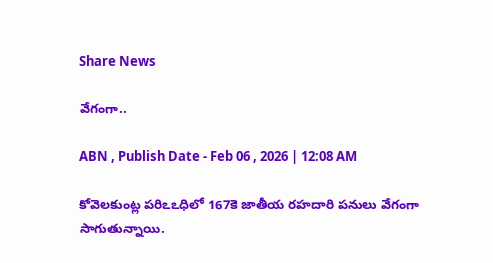Share News

వేగంగా..

ABN , Publish Date - Feb 06 , 2026 | 12:08 AM

కోవెలకుంట్ల పరిఽఽధిలో 167కె జాతీయ రహదారి పనులు వేగంగా సాగుతున్నాయి.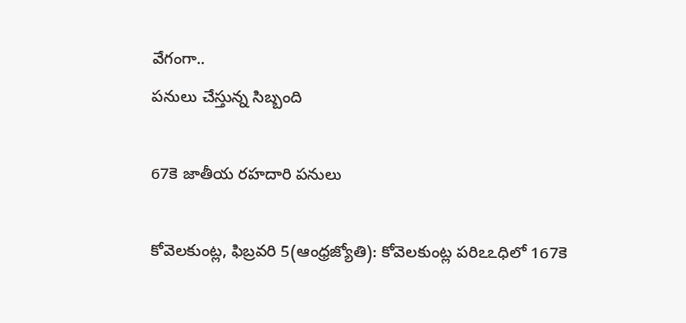వేగంగా..
పనులు చేస్తున్న సిబ్బంది

67కె జాతీయ రహదారి పనులు

కోవెలకుంట్ల, ఫిబ్రవరి 5(ఆంధ్రజ్యోతి): కోవెలకుంట్ల పరిఽఽధిలో 167కె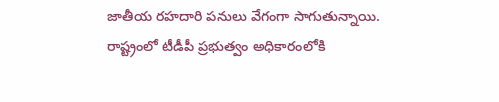జాతీయ రహదారి పనులు వేగంగా సాగుతున్నాయి. రాష్ట్రంలో టీడీపీ ప్రభుత్వం అధికారంలోకి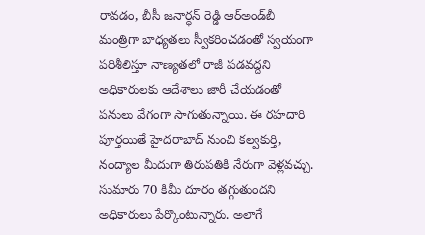రావడం, బీసీ జనార్ధన్‌ రెడ్డి ఆర్‌అండ్‌బీ మంత్రిగా బాధ్యతలు స్వీకరించడంతో స్వయంగా పరిశీలిస్తూ నాణ్యతలో రాజీ పడవద్దని అధికారులకు ఆదేశాలు జారీ చేయడంతో పనులు వేగంగా సాగుతున్నాయి. ఈ రహదారి పూర్తయితే హైదరాబాద్‌ నుంచి కల్వకుర్తి, నంద్యాల మీదుగా తిరుపతికి నేరుగా వెళ్లవచ్చు. సుమారు 70 కిమీ దూరం తగ్గుతుందని అధికారులు పేర్కొంటున్నారు. అలాగే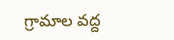గ్రామాల వద్ద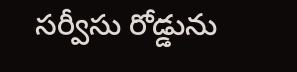సర్వీసు రోడ్డును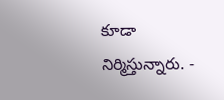కూడా నిర్మిస్తున్నారు. -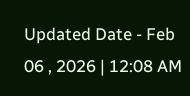Updated Date - Feb 06 , 2026 | 12:08 AM